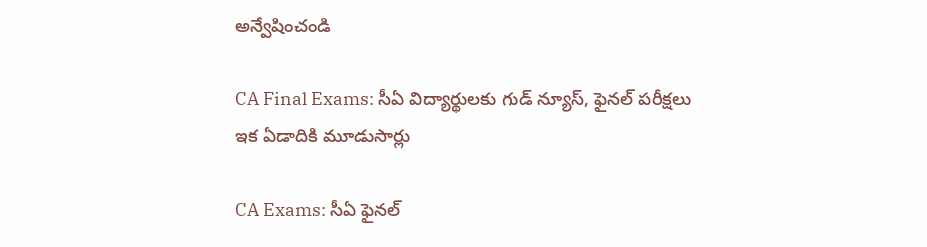అన్వేషించండి

CA Final Exams: సీఏ విద్యార్థులకు గుడ్ న్యూస్, ఫైనల్‌ పరీక్షలు ఇక ఏడాదికి మూడుసార్లు

CA Exams: సీఏ ఫైనల్‌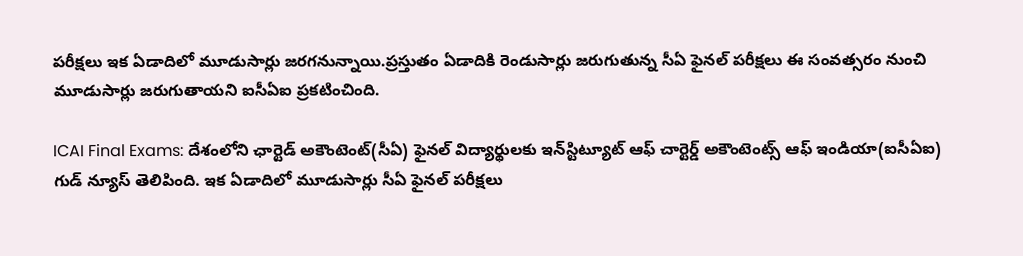పరీక్షలు ఇక ఏడాదిలో మూడుసార్లు జరగనున్నాయి.ప్రస్తుతం ఏడాదికి రెండుసార్లు జరుగుతున్న సీఏ ఫైనల్‌ పరీక్షలు ఈ సంవత్సరం నుంచి మూడుసార్లు జరుగుతాయని ఐసీఏఐ ప్రకటించింది.

ICAI Final Exams: దేశంలోని ఛార్టెడ్ అకౌంటెంట్(సీఏ) ఫైనల్‌ విద్యార్థులకు ఇన్‌స్టిట్యూట్‌ ఆఫ్‌ చార్టెర్డ్‌ అకౌంటెంట్స్‌ ఆఫ్‌ ఇండియా(ఐసీఏఐ) గుడ్ న్యూస్ తెలిపింది. ఇక ఏడాదిలో మూడుసార్లు సీఏ ఫైనల్ పరీక్షలు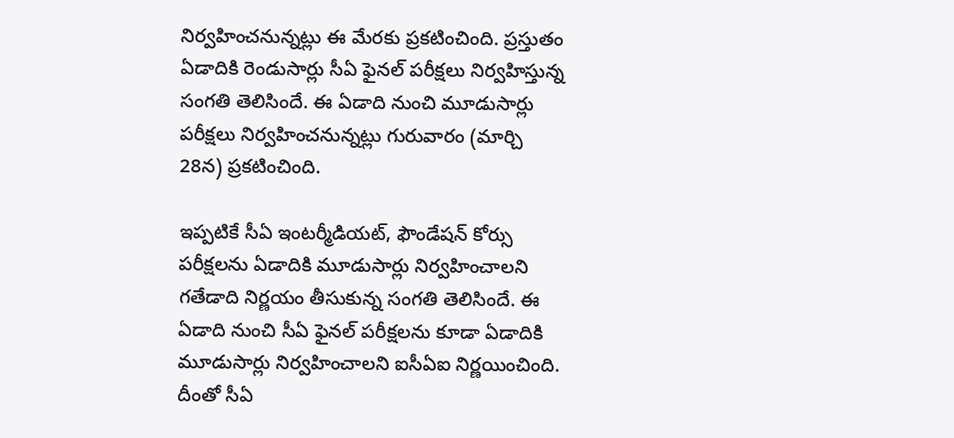నిర్వహించనున్నట్లు ఈ మేరకు ప్రకటించింది. ప్రస్తుతం ఏడాదికి రెండుసార్లు సీఏ ఫైనల్‌ పరీక్షలు నిర్వహిస్తున్న సంగతి తెలిసిందే. ఈ ఏడాది నుంచి మూడుసార్లు పరీక్షలు నిర్వహించనున్నట్లు గురువారం (మార్చి 28న) ప్రకటించింది.

ఇప్పటికే సీఏ ఇంటర్మీడియట్‌, ఫౌండేషన్‌ కోర్సు పరీక్షలను ఏడాదికి మూడుసార్లు నిర్వహించాలని గతేడాది నిర్ణయం తీసుకున్న సంగతి తెలిసిందే. ఈ ఏడాది నుంచి సీఏ ఫైనల్‌ పరీక్షలను కూడా ఏడాదికి మూడుసార్లు నిర్వహించాలని ఐసీఏఐ నిర్ణయించింది. దీంతో సీఏ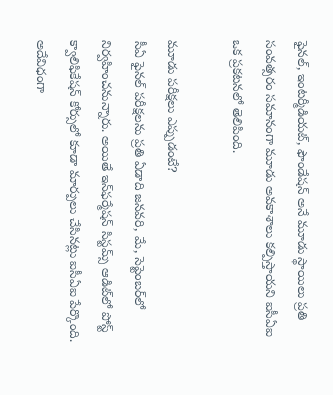ఫైనల్‌, ఇంటర్మీడియట్‌, ఫౌండేషన్‌ అనే మూడు స్థాయిలు ప్రతి సంవత్సరం సమానంగా మూడు అవకాశాలు కల్పిస్తాయని ఐసీఏఐ ఒక ప్రకటనలో తెలిపింది.

మూడు పరీక్షలు ఎప్పుడంటే?
సీఏ ఫైనల్ పరీక్షలను ప్రతి ఏడాది జనవరి, మే, సెప్టెంబర్‌లో నిర్వహించనున్నారు. అయితే ఇన్‌ఫర్మేషన్‌ సిస్టమ్స్‌ ఆడిట్‌లో పోస్ట్‌ క్వాలిఫికేషన్‌ కోర్సులో కూడా మార్పులు చేసినట్లు ఐసీఏఐ పేర్కొంది. అదేవిధంగా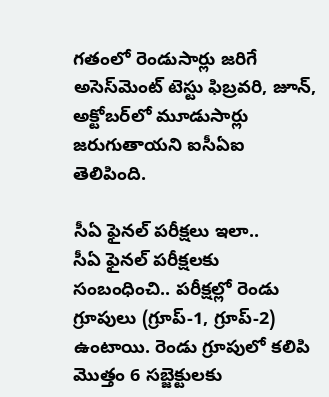గతంలో రెండుసార్లు జరిగే అసెస్‌మెంట్‌ టెస్టు ఫిబ్రవరి, జూన్‌, అక్టోబర్‌లో మూడుసార్లు జరుగుతాయని ఐసీఏఐ తెలిపింది.

సీఏ ఫైనల్ పరీక్షలు ఇలా..
సీఏ ఫైనల్ పరీక్షలకు సంబంధించి.. పరీక్షల్లో రెండు గ్రూపులు (గ్రూప్-1, గ్రూప్-2) ఉంటాయి. రెండు గ్రూపులో కలిపి మొత్తం 6 సబ్జెక్టులకు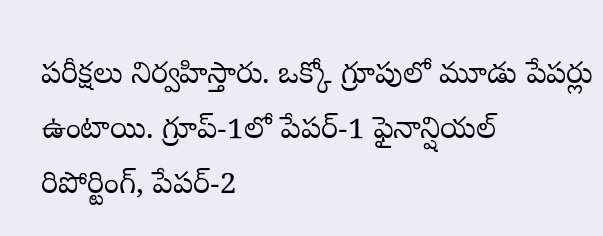పరీక్షలు నిర్వహిస్తారు. ఒక్కో గ్రూపులో మూడు పేపర్లు ఉంటాయి. గ్రూప్-1లో పేపర్-1 ఫైనాన్షియల్ రిపోర్టింగ్, పేపర్-2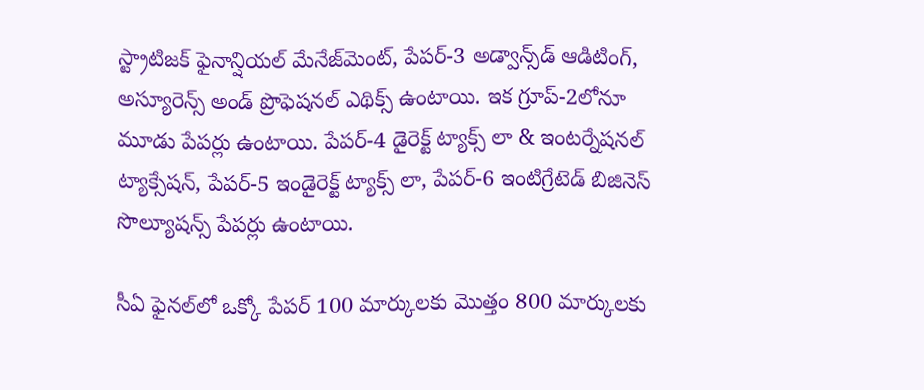స్ట్రాటిజక్ ఫైనాన్షియల్ మేనేజ్‌మెంట్, పేపర్-3 అడ్వాన్స్‌డ్ ఆడిటింగ్, అస్యూరెన్స్ అండ్ ప్రొఫెషనల్ ఎథిక్స్ ఉంటాయి. ఇక గ్రూప్-2లోనూ మూడు పేపర్లు ఉంటాయి. పేపర్-4 డైరెక్ట్ ట్యాక్స్ లా & ఇంటర్నేషనల్ ట్యాక్సేషన్, పేపర్-5 ఇండైరెక్ట్ ట్యాక్స్ లా, పేపర్-6 ఇంటిగ్రేటెడ్ బిజినెస్ సొల్యూషన్స్ పేపర్లు ఉంటాయి.

సీఏ ఫైనల్‌లో ఒక్కో పేపర్ 100 మార్కులకు మొత్తం 800 మార్కులకు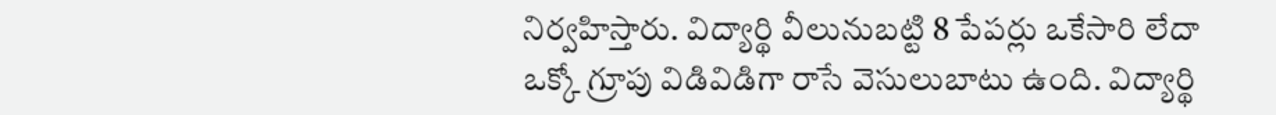నిర్వహిస్తారు. విద్యార్థి వీలునుబట్టి 8 పేపర్లు ఒకేసారి లేదా ఒక్కో గ్రూపు విడివిడిగా రాసే వెసులుబాటు ఉంది. విద్యార్థి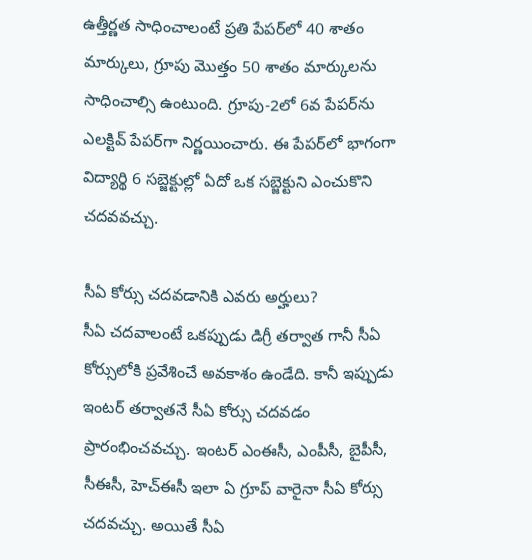ఉత్తీర్ణత సాధించాలంటే ప్రతి పేపర్‌లో 40 శాతం మార్కులు, గ్రూపు మొత్తం 50 శాతం మార్కులను సాధించాల్సి ఉంటుంది. గ్రూపు-2లో 6వ పేపర్‌ను ఎలక్టివ్ పేపర్‌గా నిర్ణయించారు. ఈ పేపర్‌లో భాగంగా విద్యార్థి 6 సబ్జెక్టుల్లో ఏదో ఒక సబ్జెక్టుని ఎంచుకొని చదవవచ్చు.

సీఏ కోర్సు చదవడానికి ఎవరు అర్హులు?
సీఏ చదవాలంటే ఒకప్పుడు డిగ్రీ తర్వాత గానీ సీఏ కోర్సులోకి ప్రవేశించే అవకాశం ఉండేది. కానీ ఇప్పుడు ఇంటర్ తర్వాతనే సీఏ కోర్సు చదవడం ప్రారంభించవచ్చు. ఇంటర్ ఎంఈసీ, ఎంపీసీ, బైపీసీ, సీఈసీ, హెచ్‌ఈసీ ఇలా ఏ గ్రూప్ వారైనా సీఏ కోర్సు చదవచ్చు. అయితే సీఏ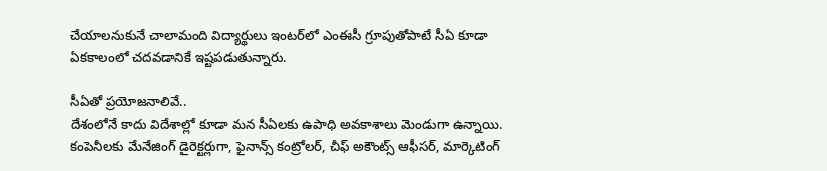చేయాలనుకునే చాలామంది విద్యార్థులు ఇంటర్‌లో ఎంఈసీ గ్రూపుతోపాటే సీఏ కూడా ఏకకాలంలో చదవడానికే ఇష్టపడుతున్నారు.

సీఏతో ప్రయోజనాలివే..
దేశంలోనే కాదు విదేశాల్లో కూడా మన సీఏలకు ఉపాధి అవకాశాలు మెండుగా ఉన్నాయి. కంపెనీలకు మేనేజింగ్ డైరెక్టర్లుగా, ఫైనాన్స్ కంట్రోలర్, చీఫ్ అకౌంట్స్ ఆఫీసర్, మార్కెటింగ్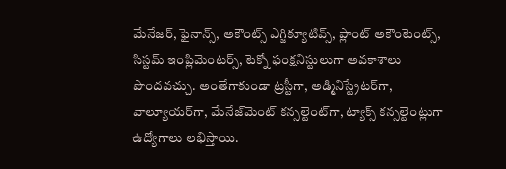మేనేజర్, ఫైనాన్స్, అకౌంట్స్ ఎగ్జిక్యూటివ్స్, ప్లాంట్ అకౌంటెంట్స్, సిస్టమ్ ఇంప్లిమెంటర్స్, టెక్నో ఫంక్షనిస్టులుగా అవకాశాలు పొందవచ్చు. అంతేగాకుండా ట్రస్టీగా, అడ్మినిస్ట్రేటర్‌గా, వాల్యూయర్‌గా, మేనేజ్‌మెంట్ కన్సల్టెంట్‌గా, ట్యాక్స్ కన్సల్టెంట్లుగా ఉద్యోగాలు లభిస్తాయి.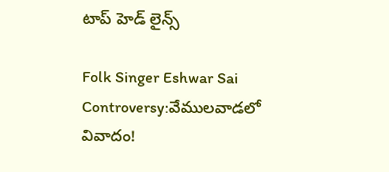టాప్ హెడ్ లైన్స్

Folk Singer Eshwar Sai Controversy:వేములవాడలో వివాదం!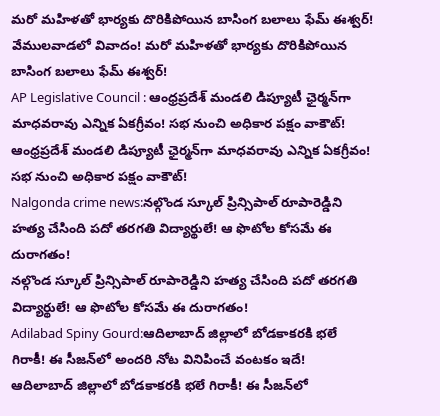మరో మహిళతో భార్యకు దొరికిపోయిన బాసింగ బలాలు ఫేమ్‌ ఈశ్వర్‌!
వేములవాడలో వివాదం! మరో మహిళతో భార్యకు దొరికిపోయిన బాసింగ బలాలు ఫేమ్‌ ఈశ్వర్‌!
AP Legislative Council : ఆంధ్రప్రదేశ్‌ మండలి డిప్యూటీ ఛైర్మన్‌గా మాధవరావు ఎన్నిక ఏకగ్రీవం! సభ నుంచి అధికార పక్షం వాకౌట్‌!
ఆంధ్రప్రదేశ్‌ మండలి డిప్యూటీ ఛైర్మన్‌గా మాధవరావు ఎన్నిక ఏకగ్రీవం! సభ నుంచి అధికార పక్షం వాకౌట్‌!
Nalgonda crime news:నల్గొండ స్కూల్ ప్రిన్సిపాల్ రూపారెడ్డిని హత్య చేసింది పదో తరగతి విద్యార్థులే! ఆ ఫొటోల కోసమే ఈ దురాగతం!
నల్గొండ స్కూల్ ప్రిన్సిపాల్ రూపారెడ్డిని హత్య చేసింది పదో తరగతి విద్యార్థులే! ఆ ఫొటోల కోసమే ఈ దురాగతం!
Adilabad Spiny Gourd:ఆదిలాబాద్ జిల్లాలో బోడకాకరకి భలే గిరాకీ! ఈ సీజన్‌లో అందరి నోట వినిపించే వంటకం ఇదే!
ఆదిలాబాద్ జిల్లాలో బోడకాకరకి భలే గిరాకీ! ఈ సీజన్‌లో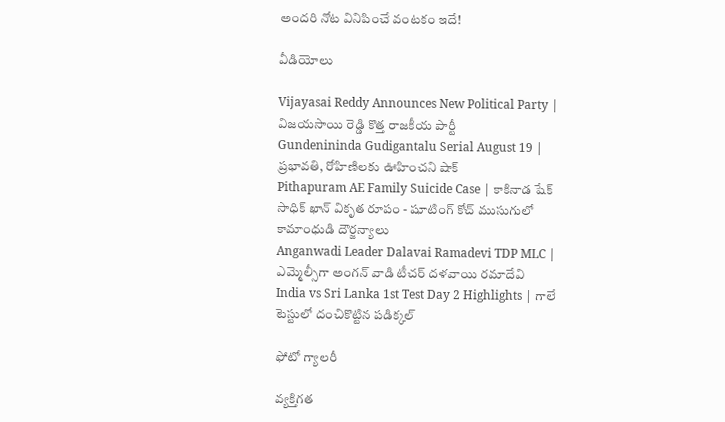అందరి నోట వినిపించే వంటకం ఇదే!

వీడియోలు

Vijayasai Reddy Announces New Political Party | విజయసాయి రెడ్డి కొత్త రాజకీయ పార్టీ
Gundenininda Gudigantalu Serial August 19 | ప్రభావతి, రోహిణిలకు ఊహించని షాక్
Pithapuram AE Family Suicide Case | కాకినాడ షేక్ సాధిక్ ఖాన్ వికృత రూపం - షూటింగ్ కోచ్ ముసుగులో కామాంధుడి దౌర్జన్యాలు
Anganwadi Leader Dalavai Ramadevi TDP MLC | ఎమ్మెల్సీగా అంగన్ వాడి టీచర్ దళవాయి రమాదేవి
India vs Sri Lanka 1st Test Day 2 Highlights | గాలే టెస్టులో దంచికొట్టిన పడిక్కల్

ఫోటో గ్యాలరీ

వ్యక్తిగత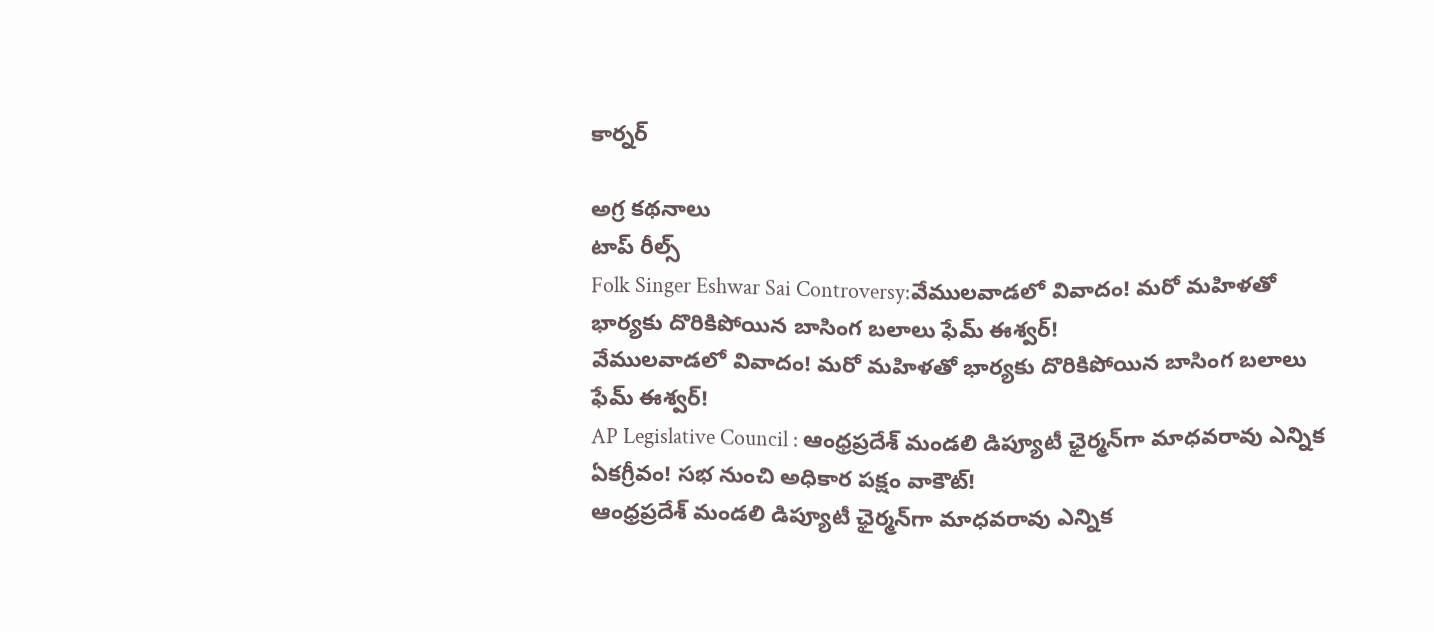కార్నర్

అగ్ర కథనాలు
టాప్ రీల్స్
Folk Singer Eshwar Sai Controversy:వేములవాడలో వివాదం! మరో మహిళతో భార్యకు దొరికిపోయిన బాసింగ బలాలు ఫేమ్‌ ఈశ్వర్‌!
వేములవాడలో వివాదం! మరో మహిళతో భార్యకు దొరికిపోయిన బాసింగ బలాలు ఫేమ్‌ ఈశ్వర్‌!
AP Legislative Council : ఆంధ్రప్రదేశ్‌ మండలి డిప్యూటీ ఛైర్మన్‌గా మాధవరావు ఎన్నిక ఏకగ్రీవం! సభ నుంచి అధికార పక్షం వాకౌట్‌!
ఆంధ్రప్రదేశ్‌ మండలి డిప్యూటీ ఛైర్మన్‌గా మాధవరావు ఎన్నిక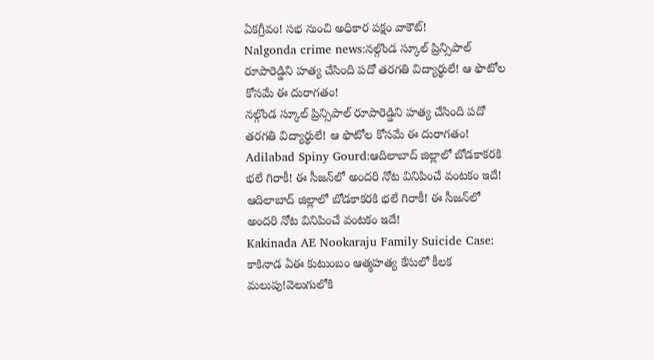ఏకగ్రీవం! సభ నుంచి అధికార పక్షం వాకౌట్‌!
Nalgonda crime news:నల్గొండ స్కూల్ ప్రిన్సిపాల్ రూపారెడ్డిని హత్య చేసింది పదో తరగతి విద్యార్థులే! ఆ ఫొటోల కోసమే ఈ దురాగతం!
నల్గొండ స్కూల్ ప్రిన్సిపాల్ రూపారెడ్డిని హత్య చేసింది పదో తరగతి విద్యార్థులే! ఆ ఫొటోల కోసమే ఈ దురాగతం!
Adilabad Spiny Gourd:ఆదిలాబాద్ జిల్లాలో బోడకాకరకి భలే గిరాకీ! ఈ సీజన్‌లో అందరి నోట వినిపించే వంటకం ఇదే!
ఆదిలాబాద్ జిల్లాలో బోడకాకరకి భలే గిరాకీ! ఈ సీజన్‌లో అందరి నోట వినిపించే వంటకం ఇదే!
Kakinada AE Nookaraju Family Suicide Case: కాకినాడ ఏఈ కుటుంబం ఆత్మహత్య కేసులో కీలక మలుపు!వెలుగులోకి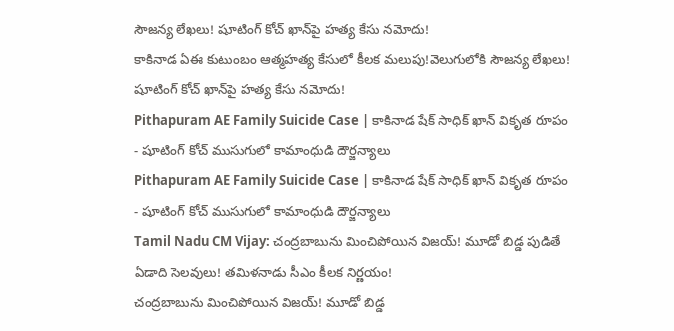సౌజన్య లేఖలు! షూటింగ్ కోచ్‌ ఖాన్‌పై హత్య కేసు నమోదు!
కాకినాడ ఏఈ కుటుంబం ఆత్మహత్య కేసులో కీలక మలుపు!వెలుగులోకి సౌజన్య లేఖలు! షూటింగ్ కోచ్‌ ఖాన్‌పై హత్య కేసు నమోదు!
Pithapuram AE Family Suicide Case | కాకినాడ షేక్ సాధిక్ ఖాన్ వికృత రూపం - షూటింగ్ కోచ్ ముసుగులో కామాంధుడి దౌర్జన్యాలు
Pithapuram AE Family Suicide Case | కాకినాడ షేక్ సాధిక్ ఖాన్ వికృత రూపం - షూటింగ్ కోచ్ ముసుగులో కామాంధుడి దౌర్జన్యాలు
Tamil Nadu CM Vijay: చంద్రబాబును మించిపోయిన విజయ్‌! మూడో బిడ్డ పుడితే ఏడాది సెలవులు! తమిళనాడు సీఎం కీలక నిర్ణయం!
చంద్రబాబును మించిపోయిన విజయ్‌! మూడో బిడ్డ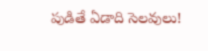పుడితే ఏడాది సెలవులు!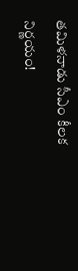తమిళనాడు సీఎం కీలక నిర్ణయం!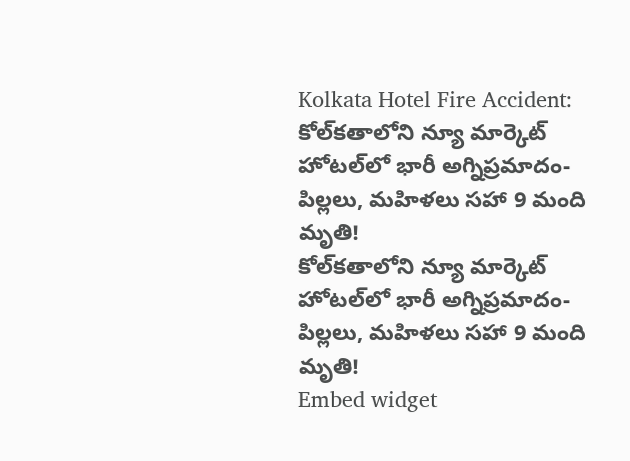Kolkata Hotel Fire Accident: కోల్‌కతాలోని న్యూ మార్కెట్ హోటల్‌లో భారీ అగ్నిప్రమాదం- పిల్లలు, మహిళలు సహా 9 మంది మృతి!
కోల్‌కతాలోని న్యూ మార్కెట్ హోటల్‌లో భారీ అగ్నిప్రమాదం- పిల్లలు, మహిళలు సహా 9 మంది మృతి!
Embed widget